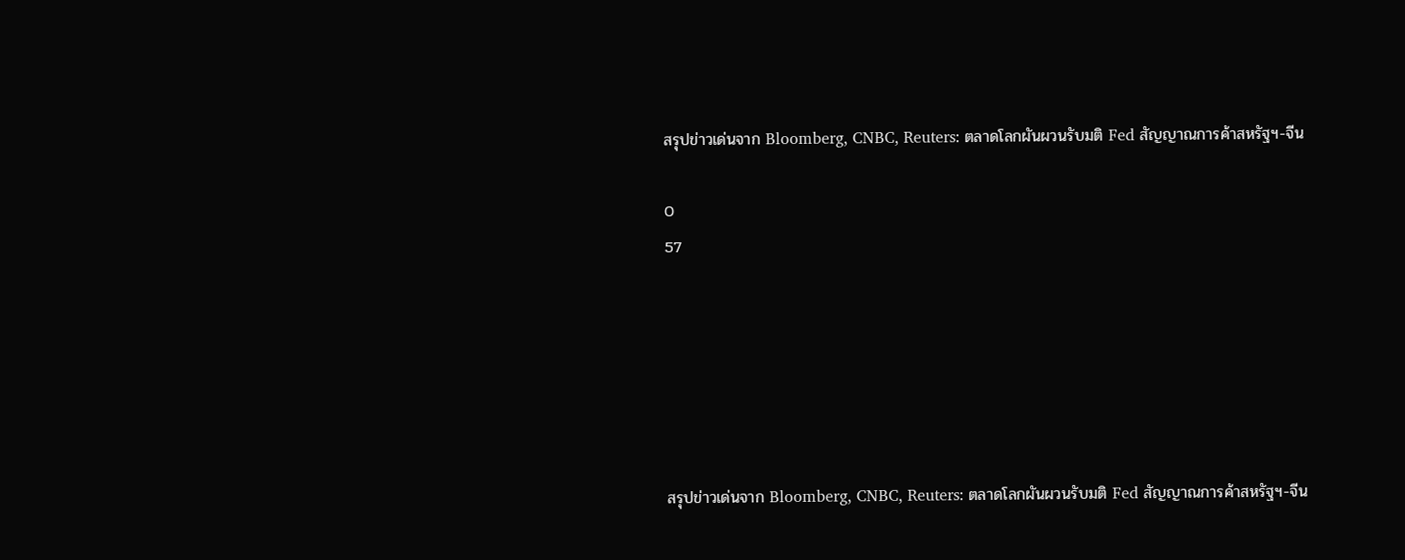สรุปข่าวเด่นจาก Bloomberg, CNBC, Reuters: ตลาดโลกผันผวนรับมติ Fed สัญญาณการค้าสหรัฐฯ-จีน

0
57






สรุปข่าวเด่นจาก Bloomberg, CNBC, Reuters: ตลาดโลกผันผวนรับมติ Fed สัญญาณการค้าสหรัฐฯ-จีน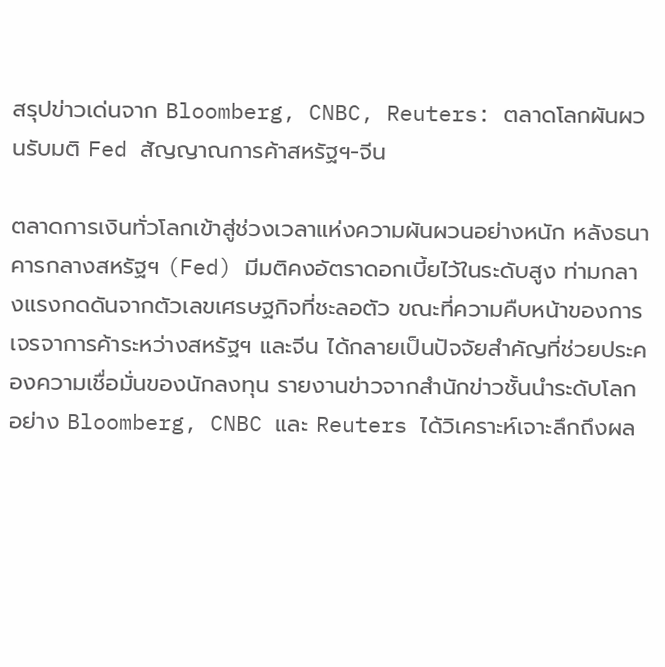สรุปข่าวเด่นจาก Bloomberg, CNBC, Reuters: ตลาดโลกผันผวนรับมติ Fed สัญญาณการค้าสหรัฐฯ-จีน

ตลาดการเงินทั่วโลกเข้าสู่ช่วงเวลาแห่งความผันผวนอย่างหนัก หลังธนาคารกลางสหรัฐฯ (Fed) มีมติคงอัตราดอกเบี้ยไว้ในระดับสูง ท่ามกลางแรงกดดันจากตัวเลขเศรษฐกิจที่ชะลอตัว ขณะที่ความคืบหน้าของการเจรจาการค้าระหว่างสหรัฐฯ และจีน ได้กลายเป็นปัจจัยสำคัญที่ช่วยประคองความเชื่อมั่นของนักลงทุน รายงานข่าวจากสำนักข่าวชั้นนำระดับโลกอย่าง Bloomberg, CNBC และ Reuters ได้วิเคราะห์เจาะลึกถึงผล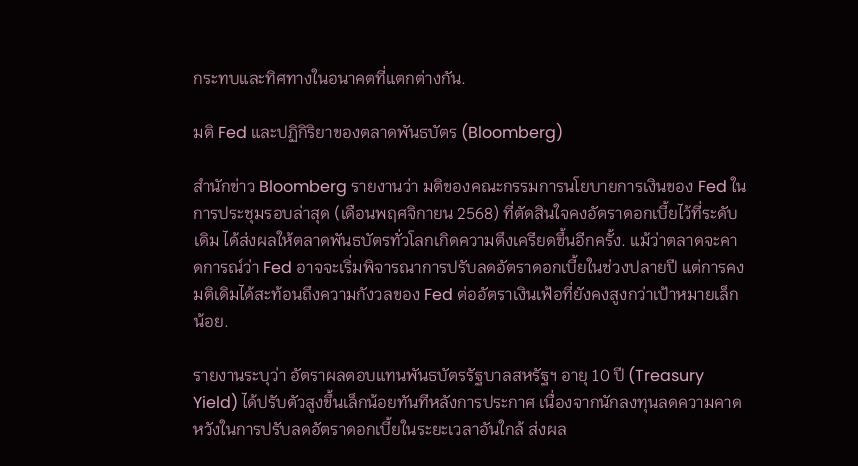กระทบและทิศทางในอนาคตที่แตกต่างกัน.

มติ Fed และปฏิกิริยาของตลาดพันธบัตร (Bloomberg)

สำนักข่าว Bloomberg รายงานว่า มติของคณะกรรมการนโยบายการเงินของ Fed ในการประชุมรอบล่าสุด (เดือนพฤศจิกายน 2568) ที่ตัดสินใจคงอัตราดอกเบี้ยไว้ที่ระดับเดิม ได้ส่งผลให้ตลาดพันธบัตรทั่วโลกเกิดความตึงเครียดขึ้นอีกครั้ง. แม้ว่าตลาดจะคาดการณ์ว่า Fed อาจจะเริ่มพิจารณาการปรับลดอัตราดอกเบี้ยในช่วงปลายปี แต่การคงมติเดิมได้สะท้อนถึงความกังวลของ Fed ต่ออัตราเงินเฟ้อที่ยังคงสูงกว่าเป้าหมายเล็กน้อย.

รายงานระบุว่า อัตราผลตอบแทนพันธบัตรรัฐบาลสหรัฐฯ อายุ 10 ปี (Treasury Yield) ได้ปรับตัวสูงขึ้นเล็กน้อยทันทีหลังการประกาศ เนื่องจากนักลงทุนลดความคาดหวังในการปรับลดอัตราดอกเบี้ยในระยะเวลาอันใกล้ ส่งผล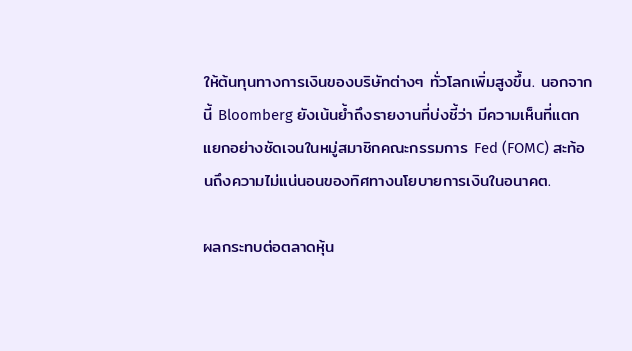ให้ต้นทุนทางการเงินของบริษัทต่างๆ ทั่วโลกเพิ่มสูงขึ้น. นอกจากนี้ Bloomberg ยังเน้นย้ำถึงรายงานที่บ่งชี้ว่า มีความเห็นที่แตกแยกอย่างชัดเจนในหมู่สมาชิกคณะกรรมการ Fed (FOMC) สะท้อนถึงความไม่แน่นอนของทิศทางนโยบายการเงินในอนาคต.

ผลกระทบต่อตลาดหุ้น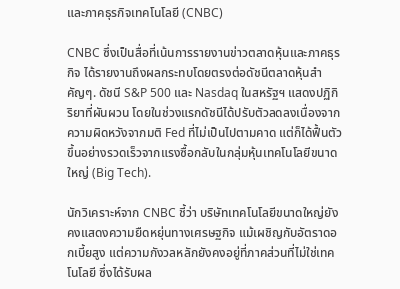และภาคธุรกิจเทคโนโลยี (CNBC)

CNBC ซึ่งเป็นสื่อที่เน้นการรายงานข่าวตลาดหุ้นและภาคธุรกิจ ได้รายงานถึงผลกระทบโดยตรงต่อดัชนีตลาดหุ้นสำคัญๆ. ดัชนี S&P 500 และ Nasdaq ในสหรัฐฯ แสดงปฏิกิริยาที่ผันผวน โดยในช่วงแรกดัชนีได้ปรับตัวลดลงเนื่องจากความผิดหวังจากมติ Fed ที่ไม่เป็นไปตามคาด แต่ก็ได้ฟื้นตัวขึ้นอย่างรวดเร็วจากแรงซื้อกลับในกลุ่มหุ้นเทคโนโลยีขนาดใหญ่ (Big Tech).

นักวิเคราะห์จาก CNBC ชี้ว่า บริษัทเทคโนโลยีขนาดใหญ่ยังคงแสดงความยืดหยุ่นทางเศรษฐกิจ แม้เผชิญกับอัตราดอกเบี้ยสูง แต่ความกังวลหลักยังคงอยู่ที่ภาคส่วนที่ไม่ใช่เทคโนโลยี ซึ่งได้รับผล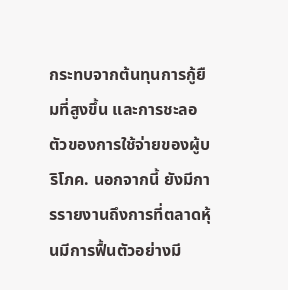กระทบจากต้นทุนการกู้ยืมที่สูงขึ้น และการชะลอตัวของการใช้จ่ายของผู้บริโภค. นอกจากนี้ ยังมีการรายงานถึงการที่ตลาดหุ้นมีการฟื้นตัวอย่างมี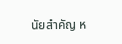นัยสำคัญ ห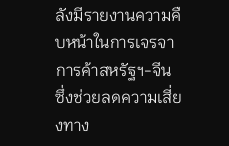ลังมีรายงานความคืบหน้าในการเจรจาการค้าสหรัฐฯ-จีน ซึ่งช่วยลดความเสี่ยงทาง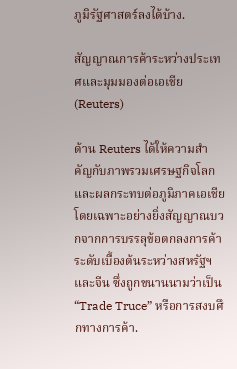ภูมิรัฐศาสตร์ลงได้บ้าง.

สัญญาณการค้าระหว่างประเทศและมุมมองต่อเอเชีย (Reuters)

ด้าน Reuters ได้ให้ความสำคัญกับภาพรวมเศรษฐกิจโลกและผลกระทบต่อภูมิภาคเอเชีย โดยเฉพาะอย่างยิ่งสัญญาณบวกจากการบรรลุข้อตกลงการค้าระดับเบื้องต้นระหว่างสหรัฐฯ และจีน ซึ่งถูกขนานนามว่าเป็น “Trade Truce” หรือการสงบศึกทางการค้า.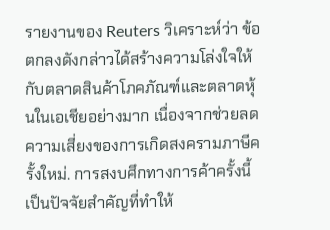รายงานของ Reuters วิเคราะห์ว่า ข้อตกลงดังกล่าวได้สร้างความโล่งใจให้กับตลาดสินค้าโภคภัณฑ์และตลาดหุ้นในเอเชียอย่างมาก เนื่องจากช่วยลดความเสี่ยงของการเกิดสงครามภาษีครั้งใหม่. การสงบศึกทางการค้าครั้งนี้เป็นปัจจัยสำคัญที่ทำให้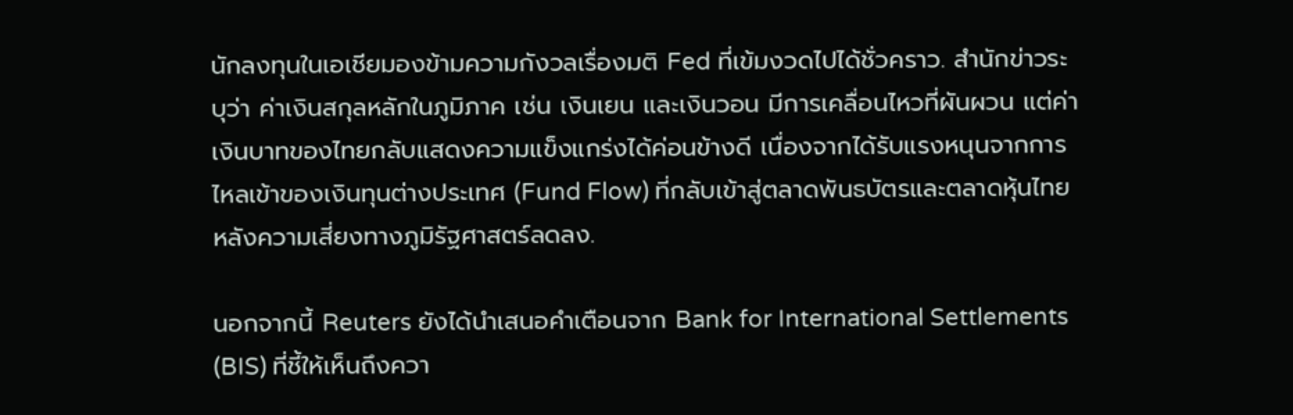นักลงทุนในเอเชียมองข้ามความกังวลเรื่องมติ Fed ที่เข้มงวดไปได้ชั่วคราว. สำนักข่าวระบุว่า ค่าเงินสกุลหลักในภูมิภาค เช่น เงินเยน และเงินวอน มีการเคลื่อนไหวที่ผันผวน แต่ค่าเงินบาทของไทยกลับแสดงความแข็งแกร่งได้ค่อนข้างดี เนื่องจากได้รับแรงหนุนจากการไหลเข้าของเงินทุนต่างประเทศ (Fund Flow) ที่กลับเข้าสู่ตลาดพันธบัตรและตลาดหุ้นไทย หลังความเสี่ยงทางภูมิรัฐศาสตร์ลดลง.

นอกจากนี้ Reuters ยังได้นำเสนอคำเตือนจาก Bank for International Settlements (BIS) ที่ชี้ให้เห็นถึงควา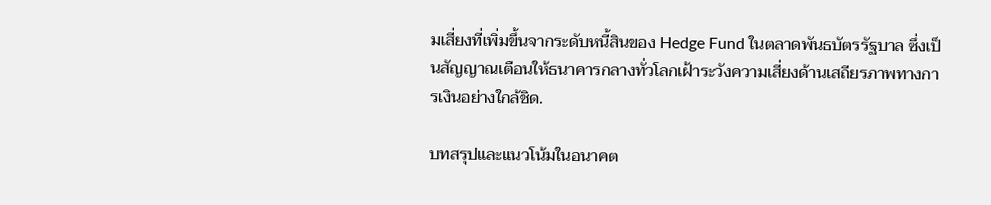มเสี่ยงที่เพิ่มขึ้นจากระดับหนี้สินของ Hedge Fund ในตลาดพันธบัตรรัฐบาล ซึ่งเป็นสัญญาณเตือนให้ธนาคารกลางทั่วโลกเฝ้าระวังความเสี่ยงด้านเสถียรภาพทางการเงินอย่างใกล้ชิด.

บทสรุปและแนวโน้มในอนาคต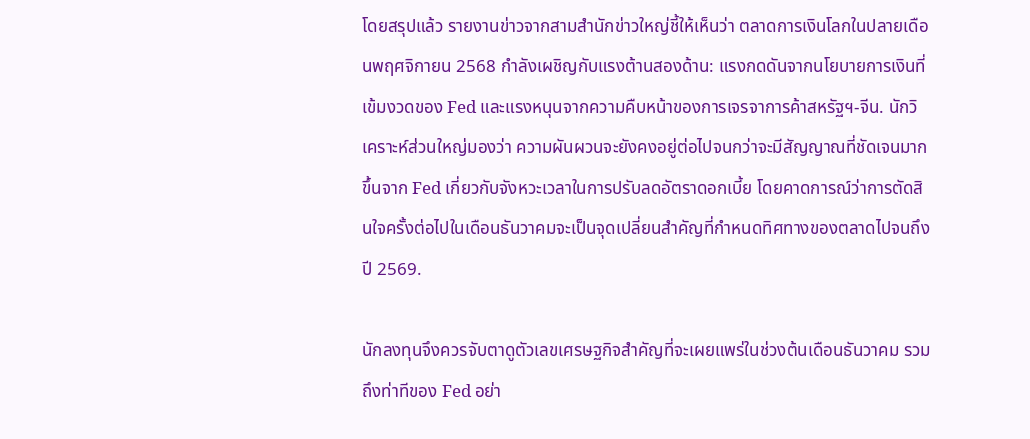โดยสรุปแล้ว รายงานข่าวจากสามสำนักข่าวใหญ่ชี้ให้เห็นว่า ตลาดการเงินโลกในปลายเดือนพฤศจิกายน 2568 กำลังเผชิญกับแรงต้านสองด้าน: แรงกดดันจากนโยบายการเงินที่เข้มงวดของ Fed และแรงหนุนจากความคืบหน้าของการเจรจาการค้าสหรัฐฯ-จีน. นักวิเคราะห์ส่วนใหญ่มองว่า ความผันผวนจะยังคงอยู่ต่อไปจนกว่าจะมีสัญญาณที่ชัดเจนมากขึ้นจาก Fed เกี่ยวกับจังหวะเวลาในการปรับลดอัตราดอกเบี้ย โดยคาดการณ์ว่าการตัดสินใจครั้งต่อไปในเดือนธันวาคมจะเป็นจุดเปลี่ยนสำคัญที่กำหนดทิศทางของตลาดไปจนถึงปี 2569.

นักลงทุนจึงควรจับตาดูตัวเลขเศรษฐกิจสำคัญที่จะเผยแพร่ในช่วงต้นเดือนธันวาคม รวมถึงท่าทีของ Fed อย่า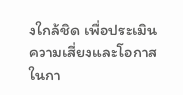งใกล้ชิด เพื่อประเมินความเสี่ยงและโอกาสในกา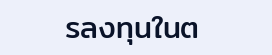รลงทุนในต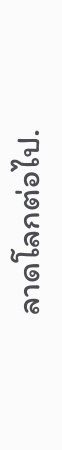ลาดโลกต่อไป.